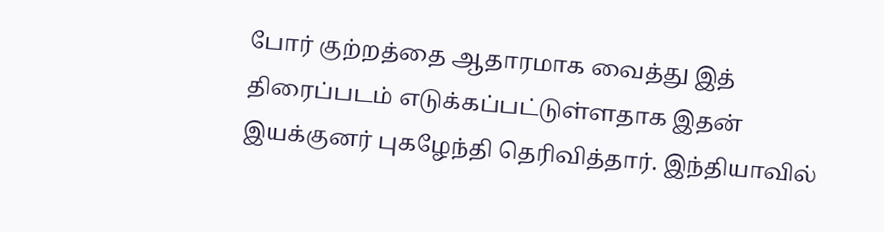போர் குற்றத்தை ஆதாரமாக வைத்து இத் திரைப்படம் எடுக்கப்பட்டுள்ளதாக இதன் இயக்குனர் புகழேந்தி தெரிவித்தார். இந்தியாவில்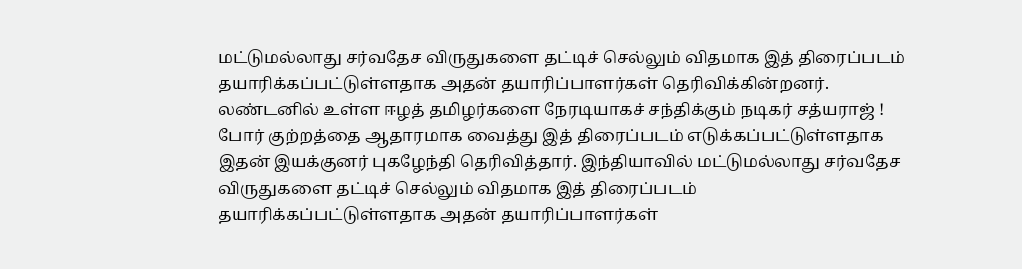மட்டுமல்லாது சர்வதேச விருதுகளை தட்டிச் செல்லும் விதமாக இத் திரைப்படம் தயாரிக்கப்பட்டுள்ளதாக அதன் தயாரிப்பாளர்கள் தெரிவிக்கின்றனர்.
லண்டனில் உள்ள ஈழத் தமிழர்களை நேரடியாகச் சந்திக்கும் நடிகர் சத்யராஜ் !
போர் குற்றத்தை ஆதாரமாக வைத்து இத் திரைப்படம் எடுக்கப்பட்டுள்ளதாக இதன் இயக்குனர் புகழேந்தி தெரிவித்தார். இந்தியாவில் மட்டுமல்லாது சர்வதேச விருதுகளை தட்டிச் செல்லும் விதமாக இத் திரைப்படம் தயாரிக்கப்பட்டுள்ளதாக அதன் தயாரிப்பாளர்கள்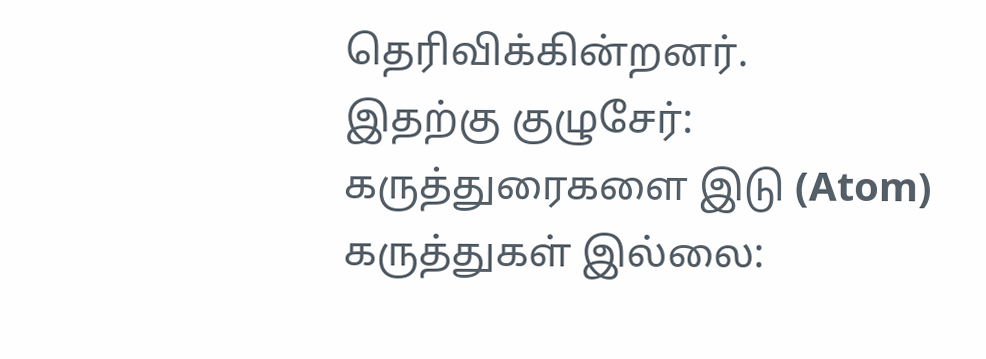தெரிவிக்கின்றனர்.
இதற்கு குழுசேர்:
கருத்துரைகளை இடு (Atom)
கருத்துகள் இல்லை: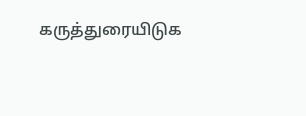கருத்துரையிடுக